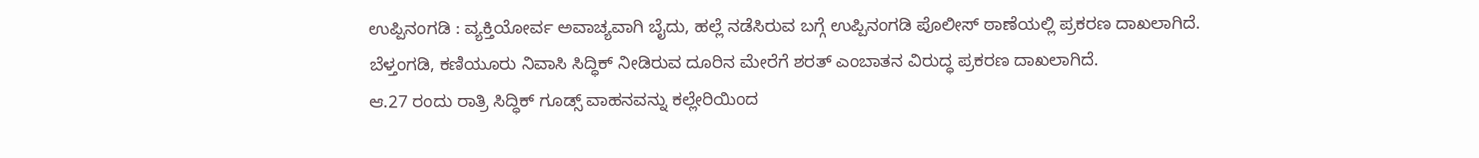ಉಪ್ಪಿನಂಗಡಿ : ವ್ಯಕ್ತಿಯೋರ್ವ ಅವಾಚ್ಯವಾಗಿ ಬೈದು, ಹಲ್ಲೆ ನಡೆಸಿರುವ ಬಗ್ಗೆ ಉಪ್ಪಿನಂಗಡಿ ಪೊಲೀಸ್ ಠಾಣೆಯಲ್ಲಿ ಪ್ರಕರಣ ದಾಖಲಾಗಿದೆ.
ಬೆಳ್ತಂಗಡಿ, ಕಣಿಯೂರು ನಿವಾಸಿ ಸಿದ್ಧಿಕ್ ನೀಡಿರುವ ದೂರಿನ ಮೇರೆಗೆ ಶರತ್ ಎಂಬಾತನ ವಿರುದ್ಧ ಪ್ರಕರಣ ದಾಖಲಾಗಿದೆ.
ಆ.27 ರಂದು ರಾತ್ರಿ ಸಿದ್ಧಿಕ್ ಗೂಡ್ಸ್ ವಾಹನವನ್ನು ಕಲ್ಲೇರಿಯಿಂದ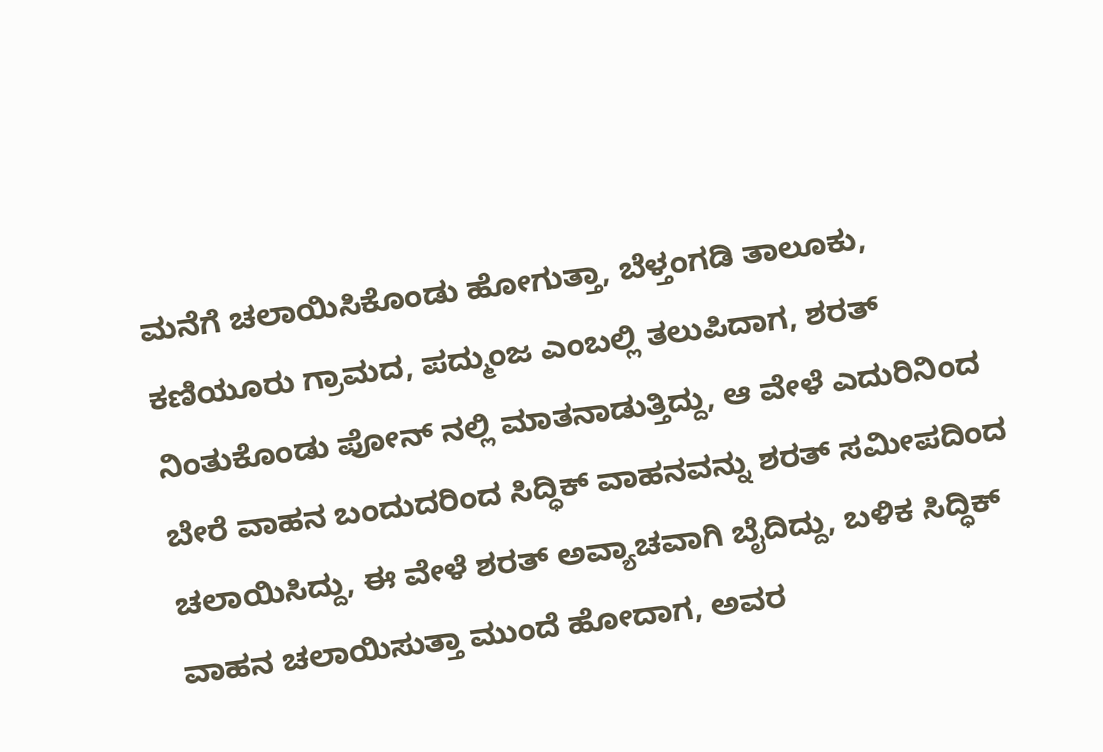ಮನೆಗೆ ಚಲಾಯಿಸಿಕೊಂಡು ಹೋಗುತ್ತಾ, ಬೆಳ್ತಂಗಡಿ ತಾಲೂಕು, ಕಣಿಯೂರು ಗ್ರಾಮದ, ಪದ್ಮುಂಜ ಎಂಬಲ್ಲಿ ತಲುಪಿದಾಗ, ಶರತ್ ನಿಂತುಕೊಂಡು ಪೋನ್ ನಲ್ಲಿ ಮಾತನಾಡುತ್ತಿದ್ದು, ಆ ವೇಳೆ ಎದುರಿನಿಂದ ಬೇರೆ ವಾಹನ ಬಂದುದರಿಂದ ಸಿದ್ಧಿಕ್ ವಾಹನವನ್ನು ಶರತ್ ಸಮೀಪದಿಂದ ಚಲಾಯಿಸಿದ್ದು, ಈ ವೇಳೆ ಶರತ್ ಅವ್ಯಾಚವಾಗಿ ಬೈದಿದ್ದು, ಬಳಿಕ ಸಿದ್ಧಿಕ್ ವಾಹನ ಚಲಾಯಿಸುತ್ತಾ ಮುಂದೆ ಹೋದಾಗ, ಅವರ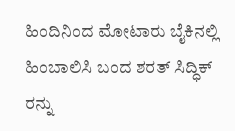ಹಿಂದಿನಿಂದ ಮೋಟಾರು ಬೈಕಿನಲ್ಲಿ ಹಿಂಬಾಲಿಸಿ ಬಂದ ಶರತ್ ಸಿದ್ಧಿಕ್ ರನ್ನು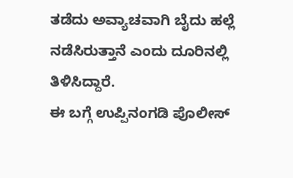ತಡೆದು ಅವ್ಯಾಚವಾಗಿ ಬೈದು ಹಲ್ಲೆ ನಡೆಸಿರುತ್ತಾನೆ ಎಂದು ದೂರಿನಲ್ಲಿ ತಿಳಿಸಿದ್ದಾರೆ.
ಈ ಬಗ್ಗೆ ಉಪ್ಪಿನಂಗಡಿ ಪೊಲೀಸ್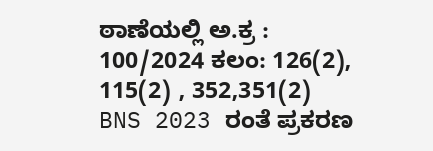ಠಾಣೆಯಲ್ಲಿ ಅ.ಕ್ರ : 100/2024 ಕಲಂ: 126(2), 115(2) , 352,351(2) BNS 2023 ರಂತೆ ಪ್ರಕರಣ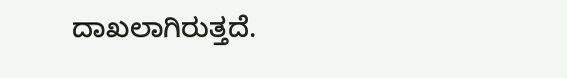ದಾಖಲಾಗಿರುತ್ತದೆ.